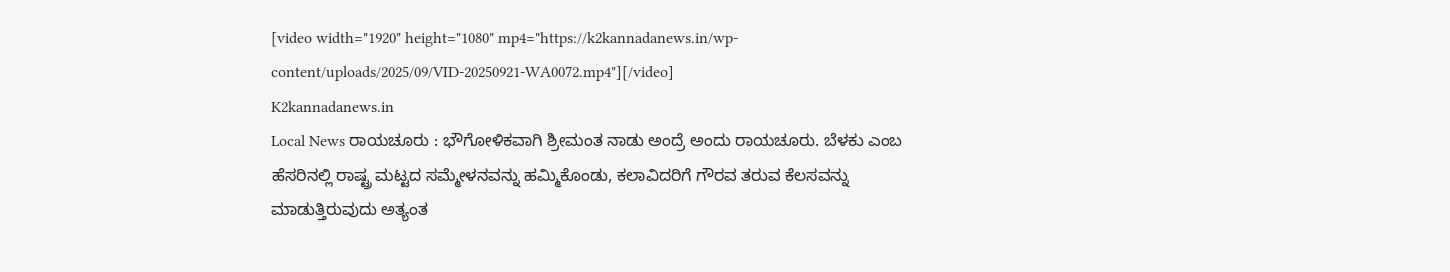[video width="1920" height="1080" mp4="https://k2kannadanews.in/wp-content/uploads/2025/09/VID-20250921-WA0072.mp4"][/video]
K2kannadanews.in
Local News ರಾಯಚೂರು : ಭೌಗೋಳಿಕವಾಗಿ ಶ್ರೀಮಂತ ನಾಡು ಅಂದ್ರೆ ಅಂದು ರಾಯಚೂರು. ಬೆಳಕು ಎಂಬ ಹೆಸರಿನಲ್ಲಿ ರಾಷ್ಟ್ರ ಮಟ್ಟದ ಸಮ್ಮೇಳನವನ್ನು ಹಮ್ಮಿಕೊಂಡು, ಕಲಾವಿದರಿಗೆ ಗೌರವ ತರುವ ಕೆಲಸವನ್ನು ಮಾಡುತ್ತಿರುವುದು ಅತ್ಯಂತ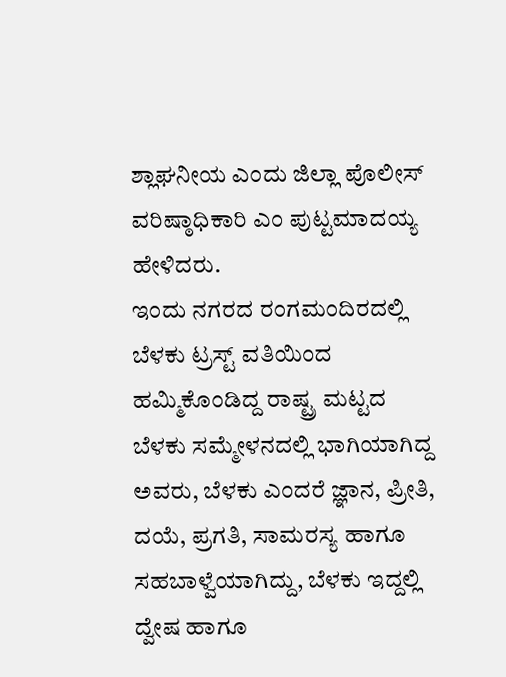ಶ್ಲಾಘನೀಯ ಎಂದು ಜಿಲ್ಲಾ ಪೊಲೀಸ್ ವರಿಷ್ಠಾಧಿಕಾರಿ ಎಂ ಪುಟ್ಟಮಾದಯ್ಯ ಹೇಳಿದರು.
ಇಂದು ನಗರದ ರಂಗಮಂದಿರದಲ್ಲಿ ಬೆಳಕು ಟ್ರಸ್ಟ್ ವತಿಯಿಂದ ಹಮ್ಮಿಕೊಂಡಿದ್ದ ರಾಷ್ಟ್ರ ಮಟ್ಟದ ಬೆಳಕು ಸಮ್ಮೇಳನದಲ್ಲಿ ಭಾಗಿಯಾಗಿದ್ದ ಅವರು, ಬೆಳಕು ಎಂದರೆ ಜ್ಞಾನ, ಪ್ರೀತಿ, ದಯೆ, ಪ್ರಗತಿ, ಸಾಮರಸ್ಯ ಹಾಗೂ ಸಹಬಾಳ್ವೆಯಾಗಿದ್ದು, ಬೆಳಕು ಇದ್ದಲ್ಲಿ ದ್ವೇಷ ಹಾಗೂ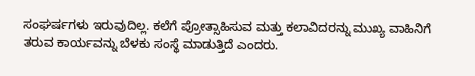ಸಂಘರ್ಷಗಳು ಇರುವುದಿಲ್ಲ. ಕಲೆಗೆ ಪ್ರೋತ್ಸಾಹಿಸುವ ಮತ್ತು ಕಲಾವಿದರನ್ನು ಮುಖ್ಯ ವಾಹಿನಿಗೆ ತರುವ ಕಾರ್ಯವನ್ನು ಬೆಳಕು ಸಂಸ್ಥೆ ಮಾಡುತ್ತಿದೆ ಎಂದರು.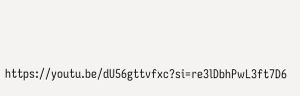https://youtu.be/dU56gttvfxc?si=re3lDbhPwL3ft7D6